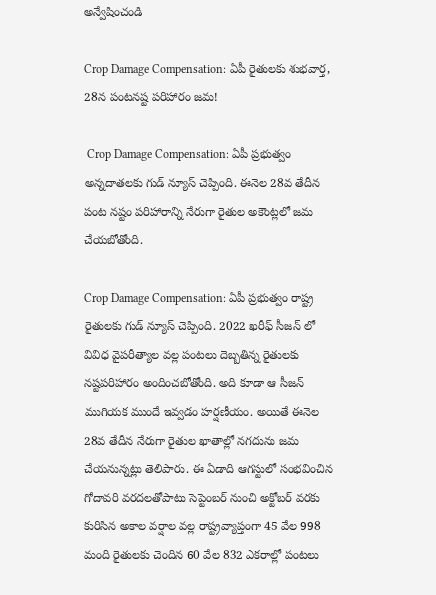అన్వేషించండి

Crop Damage Compensation: ఏపీ రైతులకు శుభవార్త, 28న పంటనష్ట పరిహారం జమ!

 Crop Damage Compensation: ఏపీ ప్రభుత్వం అన్నదాతలకు గుడ్ న్యూస్ చెప్పింది. ఈనెల 28వ తేదీన పంట నష్టం పరిహారాన్ని నేరుగా రైతుల అకౌంట్లలో జమ చేయబోతోంది.

Crop Damage Compensation: ఏపీ ప్రభుత్వం రాష్ట్ర రైతులకు గుడ్ న్యూస్ చెప్పింది. 2022 ఖరీఫ్ సీజన్ లో వివిధ వైపరీత్యాల వల్ల పంటలు దెబ్బతిన్న రైతులకు నష్టపరిహారం అందించబోతోంది. అది కూడా ఆ సీజన్ ముగియక ముందే ఇవ్వడం హర్షణీయం. అయితే ఈనెల 28వ తేదీన నేరుగా రైతుల ఖాతాల్లో నగదును జమ చేయనున్నట్లు తెలిపారు. ఈ ఏడాది ఆగస్టులో సంభవించిన గోదావరి వరదలతోపాటు సెప్టెంబర్ నుంచి అక్టోబర్ వరకు కురిసిన అకాల వర్షాల వల్ల రాష్ట్రవ్యాప్తంగా 45 వేల 998 మంది రైతులకు చెందిన 60 వేల 832 ఎకరాల్లో పంటలు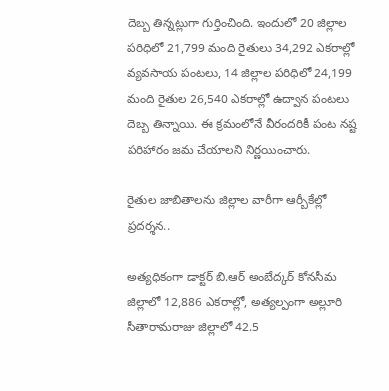దెబ్బ తిన్నట్లుగా గుర్తించింది. ఇందులో 20 జిల్లాల పరిధిలో 21,799 మంది రైతులు 34,292 ఎకరాల్లో వ్యవసాయ పంటలు, 14 జిల్లాల పరిధిలో 24,199 మంది రైతుల 26,540 ఎకరాల్లో ఉద్వాన పంటలు దెబ్బ తిన్నాయి. ఈ క్రమంలోనే వీరందరికీ పంట నష్ట పరిహారం జమ చేయాలని నిర్ణయించారు.

రైతుల జాబితాలను జిల్లాల వారీగా ఆర్బీకేల్లో ప్రదర్శన..

అత్యధికంగా డాక్టర్ బి.ఆర్ అంబేద్కర్ కోనసీమ జిల్లాలో 12,886 ఎకరాల్లో, అత్యల్పంగా అల్లూరి సీతారామరాజు జిల్లాలో 42.5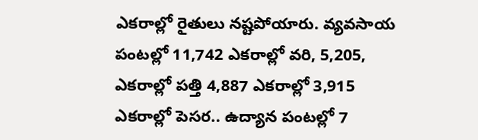ఎకరాల్లో రైతులు నష్టపోయారు. వ్యవసాయ పంటల్లో 11,742 ఎకరాల్లో వరి, 5,205, ఎకరాల్లో పత్తి 4,887 ఎకరాల్లో 3,915 ఎకరాల్లో పెసర.. ఉద్యాన పంటల్లో 7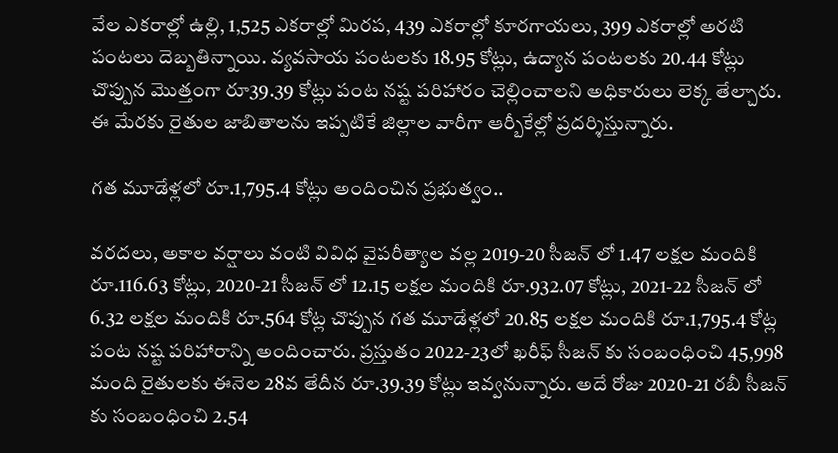వేల ఎకరాల్లో ఉల్లి, 1,525 ఎకరాల్లో మిరప, 439 ఎకరాల్లో కూరగాయలు, 399 ఎకరాల్లో అరటి పంటలు దెబ్బతిన్నాయి. వ్యవసాయ పంటలకు 18.95 కోట్లు, ఉద్యాన పంటలకు 20.44 కోట్లు చొప్పున మొత్తంగా రూ39.39 కోట్లు పంట నష్ట పరిహారం చెల్లించాలని అధికారులు లెక్క తేల్చారు. ఈ మేరకు రైతుల జాబితాలను ఇప్పటికే జిల్లాల వారీగా ఆర్బీకేల్లో ప్రదర్శిస్తున్నారు.

గత మూడేళ్లలో రూ.1,795.4 కోట్లు అందించిన ప్రభుత్వం..

వరదలు, అకాల వర్షాలు వంటి వివిధ వైపరీత్యాల వల్ల 2019-20 సీజన్ లో 1.47 లక్షల మందికి రూ.116.63 కోట్లు, 2020-21 సీజన్ లో 12.15 లక్షల మందికి రూ.932.07 కోట్లు, 2021-22 సీజన్ లో 6.32 లక్షల మందికి రూ.564 కోట్ల చొప్పున గత మూడేళ్లలో 20.85 లక్షల మందికి రూ.1,795.4 కోట్ల పంట నష్ట పరిహారాన్ని అందించారు. ప్రస్తుతం 2022-23లో ఖరీఫ్ సీజన్ కు సంబంధించి 45,998 మంది రైతులకు ఈనెల 28వ తేదీన రూ.39.39 కోట్లు ఇవ్వనున్నారు. అదే రోజు 2020-21 రబీ సీజన్ కు సంబంధించి 2.54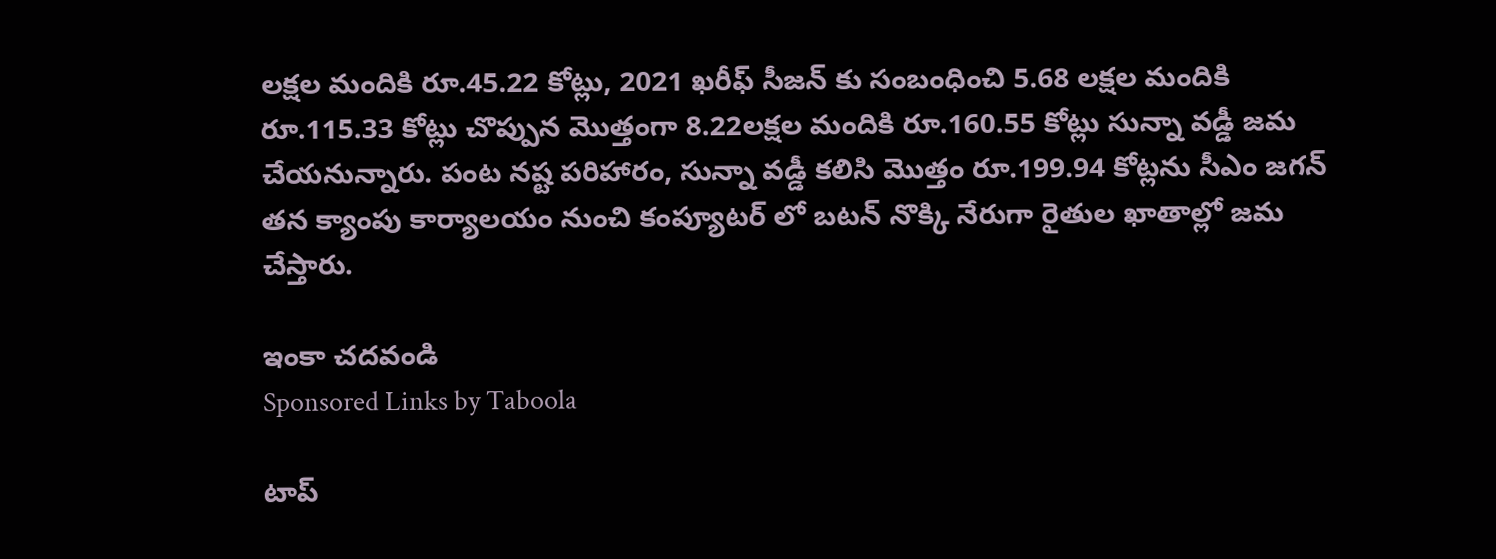లక్షల మందికి రూ.45.22 కోట్లు, 2021 ఖరీఫ్ సీజన్ కు సంబంధించి 5.68 లక్షల మందికి రూ.115.33 కోట్లు చొప్పున మొత్తంగా 8.22లక్షల మందికి రూ.160.55 కోట్లు సున్నా వడ్డీ జమ చేయనున్నారు. పంట నష్ట పరిహారం, సున్నా వడ్డీ కలిసి మొత్తం రూ.199.94 కోట్లను సీఎం జగన్ తన క్యాంపు కార్యాలయం నుంచి కంప్యూటర్ లో బటన్ నొక్కి నేరుగా రైతుల ఖాతాల్లో జమ చేస్తారు.

ఇంకా చదవండి
Sponsored Links by Taboola

టాప్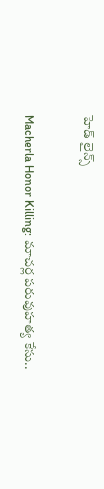హెడ్ లైన్స్

Macherla Honor Killing: మాచర్ల పరువుహత్య కేసు..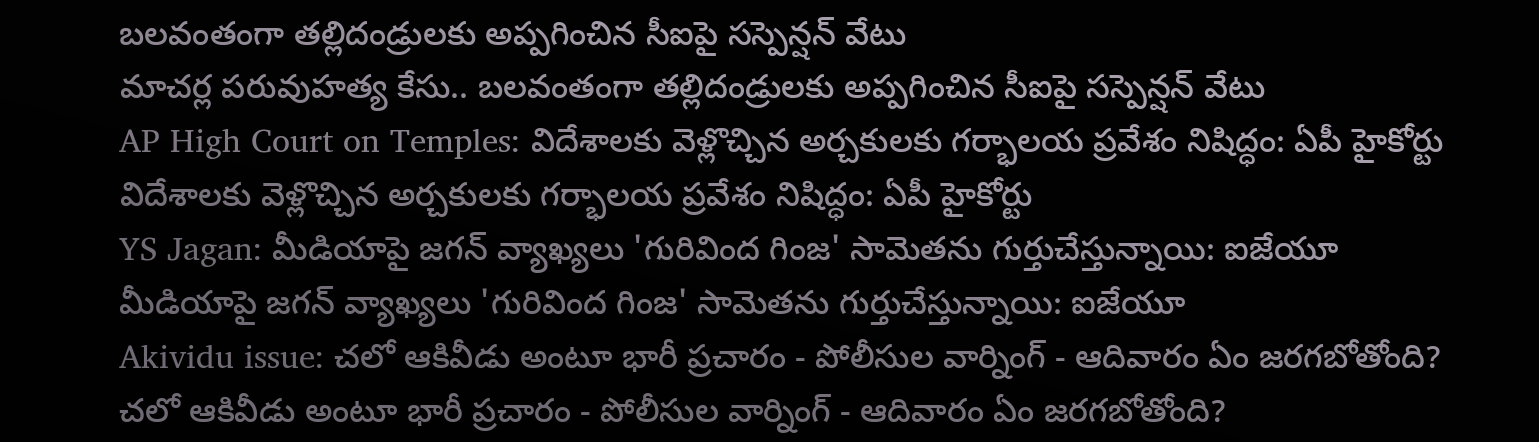బలవంతంగా తల్లిదండ్రులకు అప్పగించిన సీఐపై సస్పెన్షన్ వేటు
మాచర్ల పరువుహత్య కేసు.. బలవంతంగా తల్లిదండ్రులకు అప్పగించిన సీఐపై సస్పెన్షన్ వేటు
AP High Court on Temples: విదేశాలకు వెళ్లొచ్చిన అర్చకులకు గర్భాలయ ప్రవేశం నిషిద్ధం: ఏపీ హైకోర్టు
విదేశాలకు వెళ్లొచ్చిన అర్చకులకు గర్భాలయ ప్రవేశం నిషిద్ధం: ఏపీ హైకోర్టు
YS Jagan: మీడియాపై జగన్ వ్యాఖ్యలు 'గురివింద గింజ' సామెతను గుర్తుచేస్తున్నాయి: ఐజేయూ
మీడియాపై జగన్ వ్యాఖ్యలు 'గురివింద గింజ' సామెతను గుర్తుచేస్తున్నాయి: ఐజేయూ
Akividu issue: చలో ఆకివీడు అంటూ భారీ ప్రచారం - పోలీసుల వార్నింగ్ - ఆదివారం ఏం జరగబోతోంది?
చలో ఆకివీడు అంటూ భారీ ప్రచారం - పోలీసుల వార్నింగ్ - ఆదివారం ఏం జరగబోతోంది?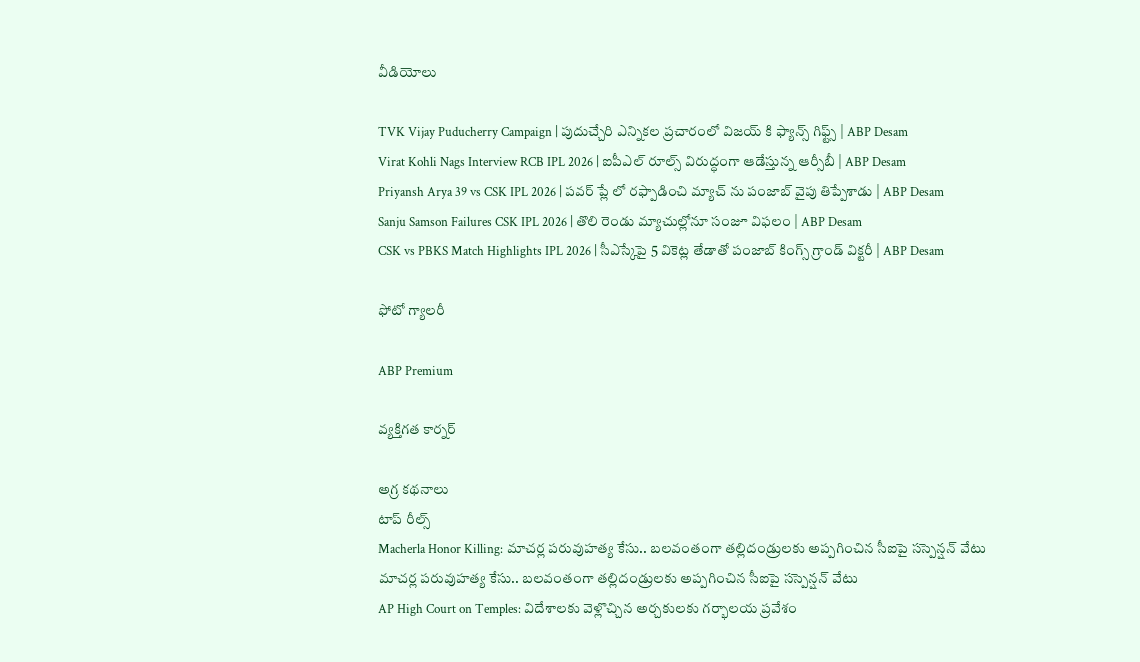వీడియోలు

TVK Vijay Puducherry Campaign | పుదుచ్చేరి ఎన్నికల ప్రచారంలో విజయ్ కి ఫ్యాన్స్ గిఫ్ట్స్ | ABP Desam
Virat Kohli Nags Interview RCB IPL 2026 | ఐపీఎల్ రూల్స్ విరుద్ధంగా ఆడేస్తున్న ఆర్సీబీ | ABP Desam
Priyansh Arya 39 vs CSK IPL 2026 | పవర్ ప్లే లో రఫ్పాడించి మ్యాచ్ ను పంజాబ్ వైపు తిప్పేశాడు | ABP Desam
Sanju Samson Failures CSK IPL 2026 | తొలి రెండు మ్యాచుల్లోనూ సంజూ విఫలం | ABP Desam
CSK vs PBKS Match Highlights IPL 2026 | సీఎస్కేపై 5 వికెట్ల తేడాతో పంజాబ్ కింగ్స్ గ్రాండ్ విక్టరీ | ABP Desam

ఫోటో గ్యాలరీ

ABP Premium

వ్యక్తిగత కార్నర్

అగ్ర కథనాలు
టాప్ రీల్స్
Macherla Honor Killing: మాచర్ల పరువుహత్య కేసు.. బలవంతంగా తల్లిదండ్రులకు అప్పగించిన సీఐపై సస్పెన్షన్ వేటు
మాచర్ల పరువుహత్య కేసు.. బలవంతంగా తల్లిదండ్రులకు అప్పగించిన సీఐపై సస్పెన్షన్ వేటు
AP High Court on Temples: విదేశాలకు వెళ్లొచ్చిన అర్చకులకు గర్భాలయ ప్రవేశం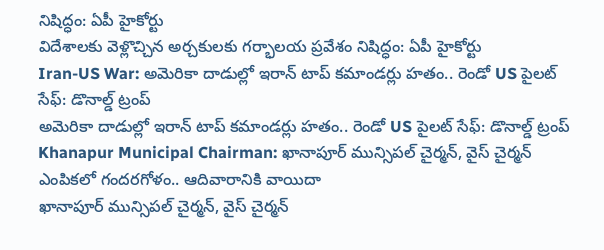నిషిద్ధం: ఏపీ హైకోర్టు
విదేశాలకు వెళ్లొచ్చిన అర్చకులకు గర్భాలయ ప్రవేశం నిషిద్ధం: ఏపీ హైకోర్టు
Iran-US War: అమెరికా దాడుల్లో ఇరాన్ టాప్ కమాండర్లు హతం.. రెండో US పైలట్ సేఫ్: డొనాల్డ్ ట్రంప్
అమెరికా దాడుల్లో ఇరాన్ టాప్ కమాండర్లు హతం.. రెండో US పైలట్ సేఫ్: డొనాల్డ్ ట్రంప్
Khanapur Municipal Chairman: ఖానాపూర్ మున్సిపల్ చైర్మన్, వైస్ చైర్మన్ ఎంపికలో గందరగోళం.. ఆదివారానికి వాయిదా
ఖానాపూర్ మున్సిపల్ చైర్మన్, వైస్ చైర్మన్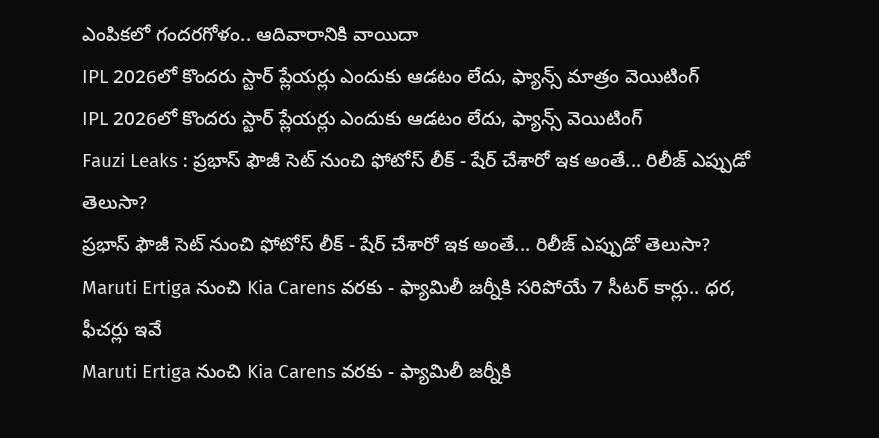ఎంపికలో గందరగోళం.. ఆదివారానికి వాయిదా
IPL 2026లో కొందరు స్టార్ ప్లేయర్లు ఎందుకు ఆడటం లేదు, ఫ్యాన్స్ మాత్రం వెయిటింగ్
IPL 2026లో కొందరు స్టార్ ప్లేయర్లు ఎందుకు ఆడటం లేదు, ఫ్యాన్స్ వెయిటింగ్
Fauzi Leaks : ప్రభాస్ ఫౌజీ సెట్ నుంచి ఫోటోస్ లీక్ - షేర్ చేశారో ఇక అంతే... రిలీజ్ ఎప్పుడో తెలుసా?
ప్రభాస్ ఫౌజీ సెట్ నుంచి ఫోటోస్ లీక్ - షేర్ చేశారో ఇక అంతే... రిలీజ్ ఎప్పుడో తెలుసా?
Maruti Ertiga నుంచి Kia Carens వరకు - ఫ్యామిలీ జర్నీకి సరిపోయే 7 సీటర్ కార్లు.. ధర, ఫీచర్లు ఇవే
Maruti Ertiga నుంచి Kia Carens వరకు - ఫ్యామిలీ జర్నీకి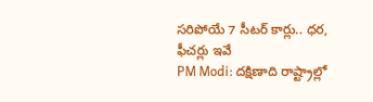సరిపోయే 7 సీటర్ కార్లు.. ధర, ఫీచర్లు ఇవే
PM Modi: దక్షిణాది రాష్ట్రాల్లో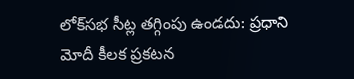లోక్‌సభ సీట్ల తగ్గింపు ఉండదు: ప్రధాని మోదీ కీలక ప్రకటన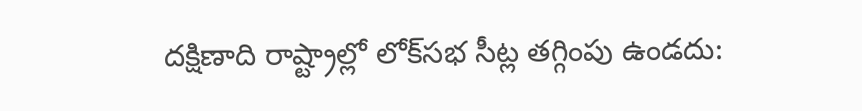దక్షిణాది రాష్ట్రాల్లో లోక్‌సభ సీట్ల తగ్గింపు ఉండదు: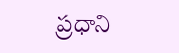ప్రధాని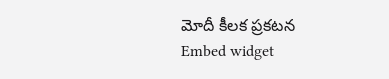మోదీ కీలక ప్రకటన
Embed widget